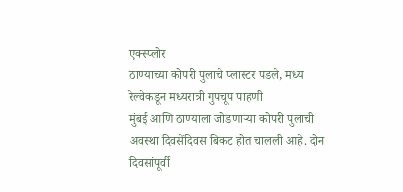एक्स्प्लोर
ठाण्याच्या कोपरी पुलाचे प्लास्टर पडले, मध्य रेल्वेकडून मध्यरात्री गुपचूप पाहणी
मुंबई आणि ठाण्याला जोडणाऱ्या कोपरी पुलाची अवस्था दिवसेंदिवस बिकट होत चालली आहे. दोन दिवसांपूर्वी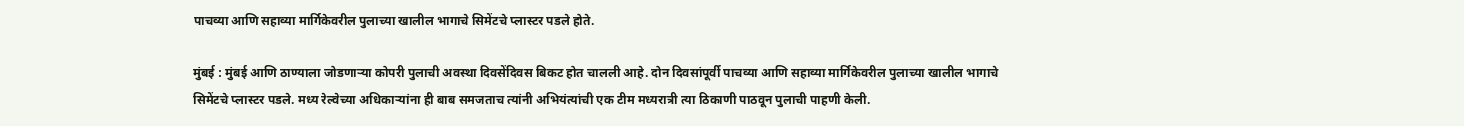पाचव्या आणि सहाव्या मार्गिकेवरील पुलाच्या खालील भागाचे सिमेंटचे प्लास्टर पडले होते.

मुंबई : मुंबई आणि ठाण्याला जोडणाऱ्या कोपरी पुलाची अवस्था दिवसेंदिवस बिकट होत चालली आहे. दोन दिवसांपूर्वी पाचव्या आणि सहाव्या मार्गिकेवरील पुलाच्या खालील भागाचे सिमेंटचे प्लास्टर पडले. मध्य रेल्वेच्या अधिकाऱ्यांना ही बाब समजताच त्यांनी अभियंत्यांची एक टीम मध्यरात्री त्या ठिकाणी पाठवून पुलाची पाहणी केली.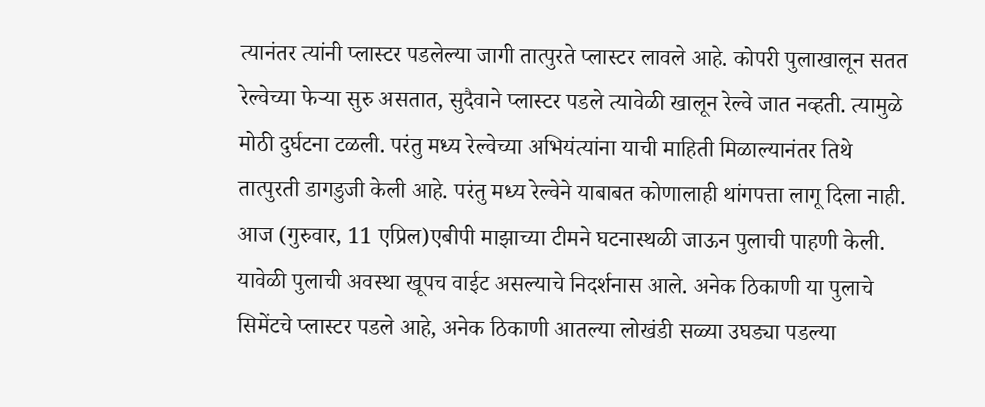त्यानंतर त्यांनी प्लास्टर पडलेल्या जागी तात्पुरते प्लास्टर लावले आहे. कोपरी पुलाखालून सतत रेल्वेच्या फेऱ्या सुरु असतात, सुदैवाने प्लास्टर पडले त्यावेळी खालून रेल्वे जात नव्हती. त्यामुळे मोठी दुर्घटना टळली. परंतु मध्य रेल्वेच्या अभियंत्यांना याची माहिती मिळाल्यानंतर तिथे तात्पुरती डागडुजी केली आहे. परंतु मध्य रेल्वेने याबाबत कोणालाही थांगपत्ता लागू दिला नाही. आज (गुरुवार, 11 एप्रिल)एबीपी माझाच्या टीमने घटनास्थळी जाऊन पुलाची पाहणी केली. यावेळी पुलाची अवस्था खूपच वाईट असल्याचे निदर्शनास आले. अनेक ठिकाणी या पुलाचे सिमेंटचे प्लास्टर पडले आहे, अनेक ठिकाणी आतल्या लोखंडी सळ्या उघड्या पडल्या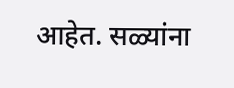आहेत. सळ्यांना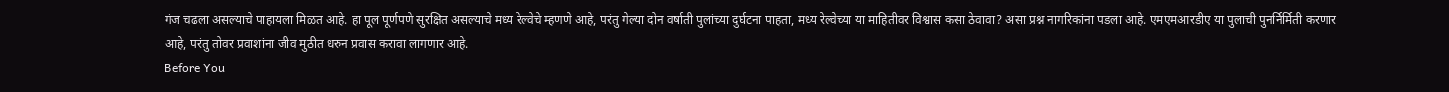गंज चढला असल्याचे पाहायला मिळत आहे. हा पूल पूर्णपणे सुरक्षित असल्याचे मध्य रेल्वेचे म्हणणे आहे, परंतु गेल्या दोन वर्षाती पुलांच्या दुर्घटना पाहता, मध्य रेल्वेच्या या माहितीवर विश्वास कसा ठेवावा? असा प्रश्न नागरिकांना पडला आहे. एमएमआरडीए या पुलाची पुनर्निर्मिती करणार आहे, परंतु तोवर प्रवाशांना जीव मुठीत धरुन प्रवास करावा लागणार आहे.
Before You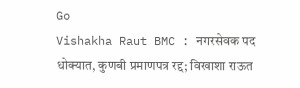Go
Vishakha Raut BMC : नगरसेवक पद धोक्यात, कुणबी प्रमाणपत्र रद्द; विखाशा राऊत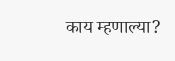काय म्हणाल्या?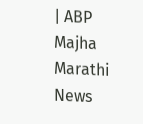| ABP Majha Marathi News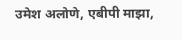उमेश अलोणे, एबीपी माझा,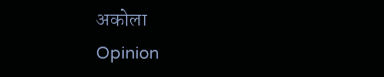अकोला
Opinion